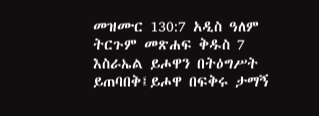መዝሙር 130:7 አዲስ ዓለም ትርጉም መጽሐፍ ቅዱስ 7 እስራኤል ይሖዋን በትዕግሥት ይጠባበቅ፤ይሖዋ በፍቅሩ ታማኝ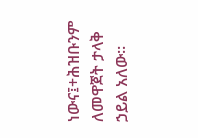ነውና፤+ሕዝቡንም ለመዋጀት ታላቅ ኃይል አለው።